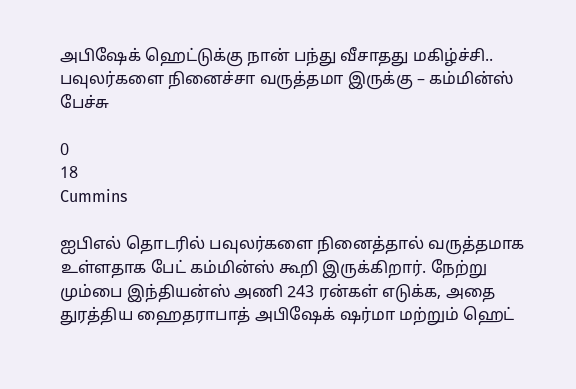அபிஷேக் ஹெட்டுக்கு நான் பந்து வீசாதது மகிழ்ச்சி.. பவுலர்களை நினைச்சா வருத்தமா இருக்கு – கம்மின்ஸ் பேச்சு

0
18
Cummins

ஐபிஎல் தொடரில் பவுலர்களை நினைத்தால் வருத்தமாக உள்ளதாக பேட் கம்மின்ஸ் கூறி இருக்கிறார். நேற்று மும்பை இந்தியன்ஸ் அணி 243 ரன்கள் எடுக்க, அதை துரத்திய ஹைதராபாத் அபிஷேக் ஷர்மா மற்றும் ஹெட்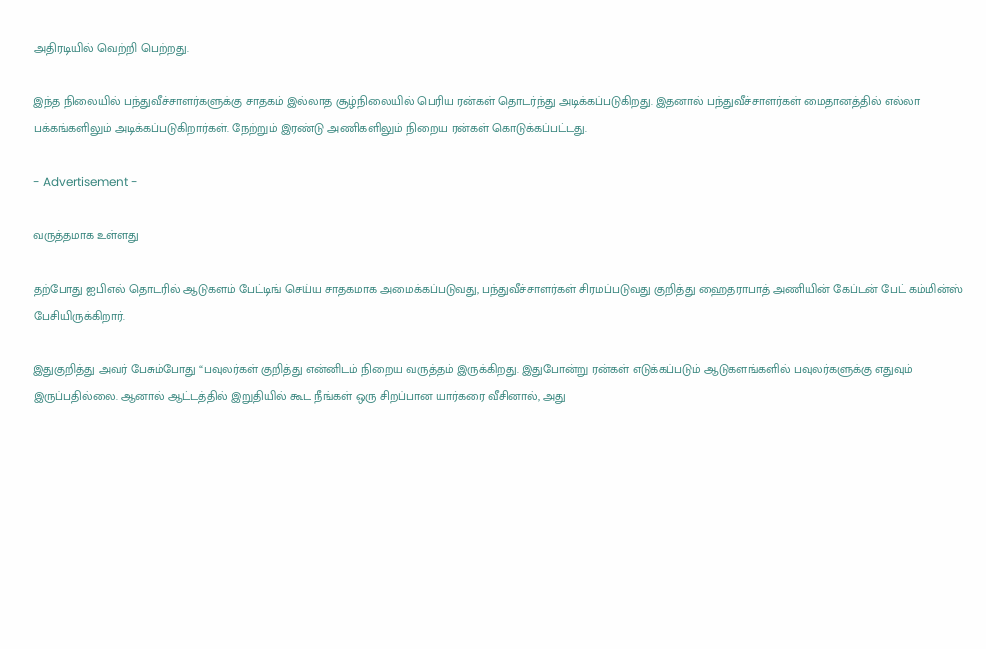அதிரடியில் வெற்றி பெற்றது.

இந்த நிலையில் பந்துவீச்சாளர்களுக்கு சாதகம் இல்லாத சூழ்நிலையில் பெரிய ரன்கள் தொடர்ந்து அடிக்கப்படுகிறது. இதனால் பந்துவீச்சாளர்கள் மைதானத்தில் எல்லா பக்கங்களிலும் அடிக்கப்படுகிறார்கள். நேற்றும் இரண்டு அணிகளிலும் நிறைய ரன்கள் கொடுக்கப்பட்டது.

- Advertisement -

வருத்தமாக உள்ளது

தற்போது ஐபிஎல் தொடரில் ஆடுகளம் பேட்டிங் செய்ய சாதகமாக அமைக்கப்படுவது, பந்துவீச்சாளர்கள் சிரமப்படுவது குறித்து ஹைதராபாத் அணியின் கேப்டன் பேட் கம்மின்ஸ் பேசியிருக்கிறார்.

இதுகுறித்து அவர் பேசும்போது “பவுலர்கள் குறித்து என்னிடம் நிறைய வருத்தம் இருக்கிறது. இதுபோன்று ரன்கள் எடுக்கப்படும் ஆடுகளங்களில் பவுலர்களுக்கு எதுவும் இருப்பதில்லை. ஆனால் ஆட்டத்தில் இறுதியில் கூட நீங்கள் ஒரு சிறப்பான யார்கரை வீசினால், அது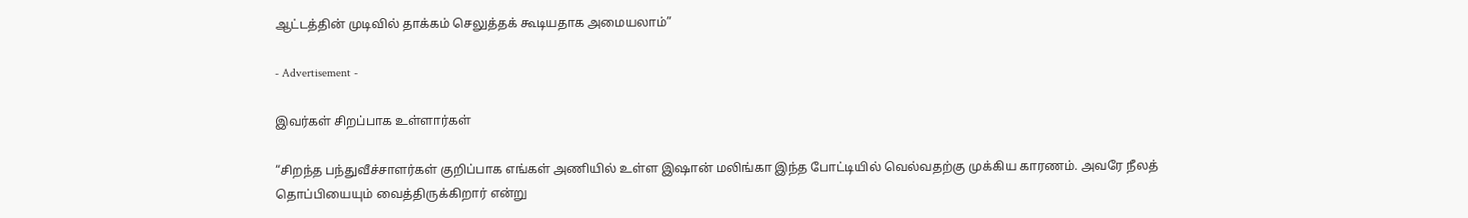ஆட்டத்தின் முடிவில் தாக்கம் செலுத்தக் கூடியதாக அமையலாம்”

- Advertisement -

இவர்கள் சிறப்பாக உள்ளார்கள்

“சிறந்த பந்துவீச்சாளர்கள் குறிப்பாக எங்கள் அணியில் உள்ள இஷான் மலிங்கா இந்த போட்டியில் வெல்வதற்கு முக்கிய காரணம். அவரே நீலத் தொப்பியையும் வைத்திருக்கிறார் என்று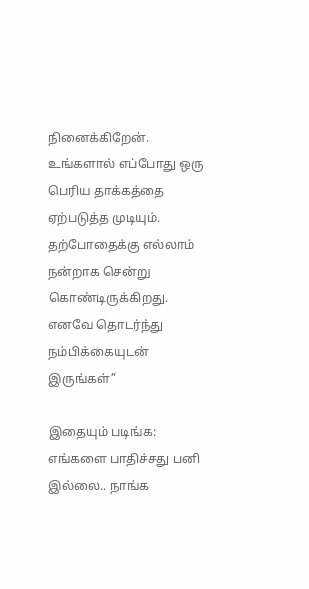நினைக்கிறேன். உங்களால் எப்போது ஒரு பெரிய தாக்கத்தை ஏற்படுத்த முடியும். தற்போதைக்கு எல்லாம் நன்றாக சென்று கொண்டிருக்கிறது. எனவே தொடர்ந்து நம்பிக்கையுடன் இருங்கள்”

இதையும் படிங்க: எங்களை பாதிச்சது பனி இல்லை.. நாங்க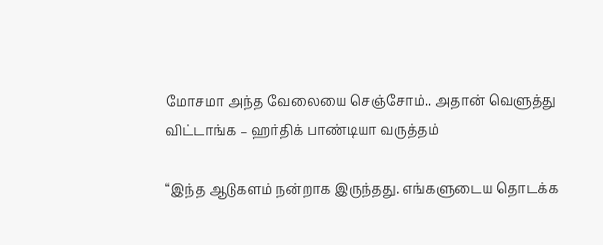மோசமா அந்த வேலையை செஞ்சோம்.. அதான் வெளுத்து விட்டாங்க – ஹர்திக் பாண்டியா வருத்தம்

“இந்த ஆடுகளம் நன்றாக இருந்தது. எங்களுடைய தொடக்க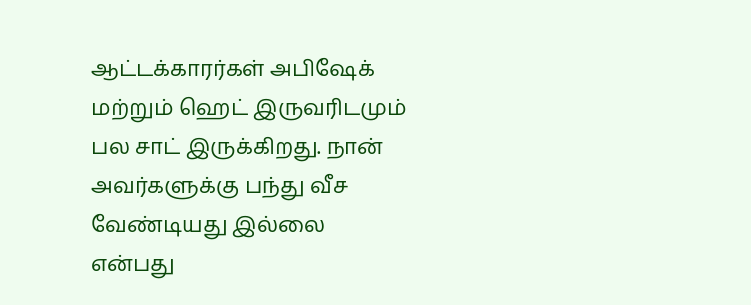ஆட்டக்காரர்கள் அபிஷேக் மற்றும் ஹெட் இருவரிடமும் பல சாட் இருக்கிறது. நான் அவர்களுக்கு பந்து வீச வேண்டியது இல்லை என்பது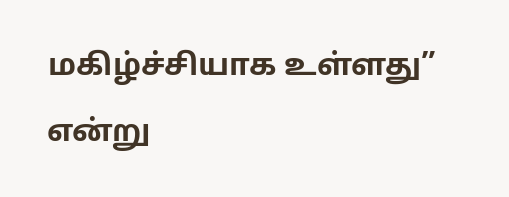மகிழ்ச்சியாக உள்ளது” என்று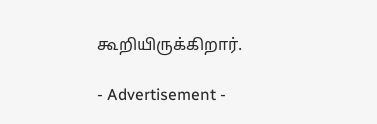கூறியிருக்கிறார்.

- Advertisement -